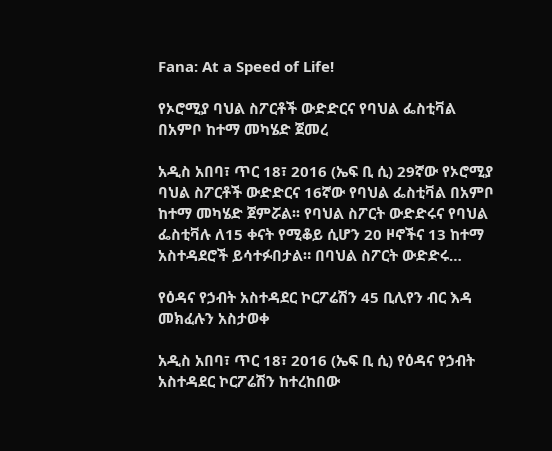Fana: At a Speed of Life!

የኦሮሚያ ባህል ስፖርቶች ውድድርና የባህል ፌስቲቫል በአምቦ ከተማ መካሄድ ጀመረ

አዲስ አበባ፣ ጥር 18፣ 2016 (ኤፍ ቢ ሲ) 29ኛው የኦሮሚያ ባህል ስፖርቶች ውድድርና 16ኛው የባህል ፌስቲቫል በአምቦ ከተማ መካሄድ ጀምሯል፡፡ የባህል ስፖርት ውድድሩና የባህል ፌስቲቫሉ ለ15 ቀናት የሚቆይ ሲሆን 20 ዞኖችና 13 ከተማ አስተዳደሮች ይሳተፉበታል። በባህል ስፖርት ውድድሩ…

የዕዳና የኃብት አስተዳደር ኮርፖሬሽን 45 ቢሊየን ብር እዳ መክፈሉን አስታወቀ

አዲስ አበባ፣ ጥር 18፣ 2016 (ኤፍ ቢ ሲ) የዕዳና የኃብት አስተዳደር ኮርፖሬሽን ከተረከበው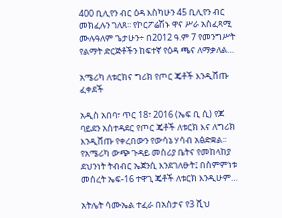400 ቢሊየን ብር ዕዳ እስካሁን 45 ቢሊየን ብር መክፈሉን ገለጸ፡፡ የኮርፖሬሽኑ ዋና ሥራ አስፈጻሚ ሙሉዓለም ጌታሁን÷ በ2012 ዓ.ም 7 የመንግሥት የልማት ድርጅቶችን ከፍተኛ የዕዳ ጫና ለማቃለል…

አሜሪካ ለቱርክና ግሪክ የጦር ጄቶች እንዲሸጡ ፈቀደች

አዲስ አበባ፣ ጥር 18፣ 2016 (ኤፍ ቢ ሲ) የጆ ባይደን አስተዳደር የጦር ጄቶች ለቱርክ እና ለግሪክ እንዲሸጡ የቀረበውን የውሳኔ ሃሳብ አፅድቋል፡፡ የአሜሪካ ውጭ ጉዳይ መስሪያ ቤትና የመከላከያ ደህንነት ትብብር ኤጀንሲ እንደገለፁት፤ በስምምነቱ መሰረት ኤፍ-16 ተዋጊ ጄቶች ለቱርክ እንዲሁም…

አትሌት ሳሙኤል ተፈራ በአስታና የ3 ሺህ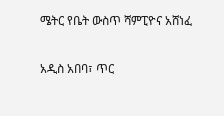ሜትር የቤት ውስጥ ሻምፒዮና አሸነፈ

አዲስ አበባ፣ ጥር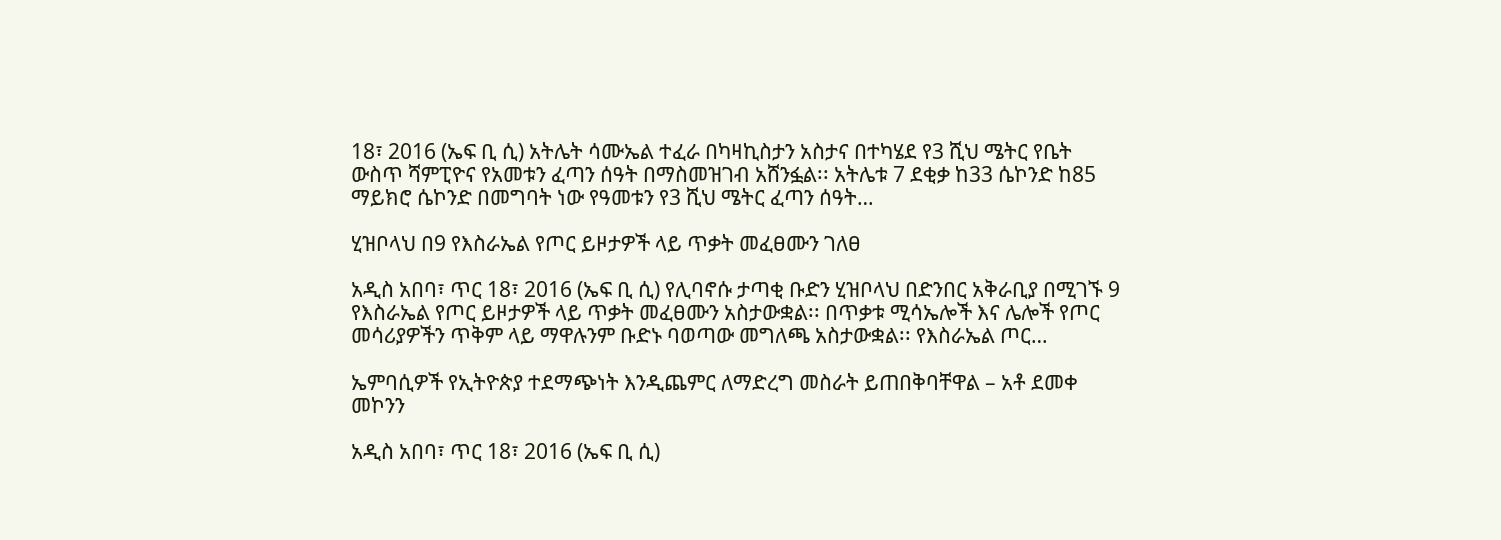18፣ 2016 (ኤፍ ቢ ሲ) አትሌት ሳሙኤል ተፈራ በካዛኪስታን አስታና በተካሄደ የ3 ሺህ ሜትር የቤት ውስጥ ሻምፒዮና የአመቱን ፈጣን ሰዓት በማስመዝገብ አሸንፏል፡፡ አትሌቱ 7 ደቂቃ ከ33 ሴኮንድ ከ85 ማይክሮ ሴኮንድ በመግባት ነው የዓመቱን የ3 ሺህ ሜትር ፈጣን ሰዓት…

ሂዝቦላህ በ9 የእስራኤል የጦር ይዞታዎች ላይ ጥቃት መፈፀሙን ገለፀ

አዲስ አበባ፣ ጥር 18፣ 2016 (ኤፍ ቢ ሲ) የሊባኖሱ ታጣቂ ቡድን ሂዝቦላህ በድንበር አቅራቢያ በሚገኙ 9 የእስራኤል የጦር ይዞታዎች ላይ ጥቃት መፈፀሙን አስታውቋል፡፡ በጥቃቱ ሚሳኤሎች እና ሌሎች የጦር መሳሪያዎችን ጥቅም ላይ ማዋሉንም ቡድኑ ባወጣው መግለጫ አስታውቋል፡፡ የእስራኤል ጦር…

ኤምባሲዎች የኢትዮጵያ ተደማጭነት እንዲጨምር ለማድረግ መስራት ይጠበቅባቸዋል – አቶ ደመቀ መኮንን

አዲስ አበባ፣ ጥር 18፣ 2016 (ኤፍ ቢ ሲ)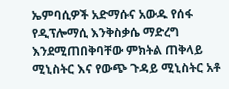ኤምባሲዎች አድማሱና አውዱ የሰፋ የዲፕሎማሲ እንቅስቃሴ ማድረግ እንደሚጠበቅባቸው ምክትል ጠቅላይ ሚኒስትር እና የውጭ ጉዳይ ሚኒስትር አቶ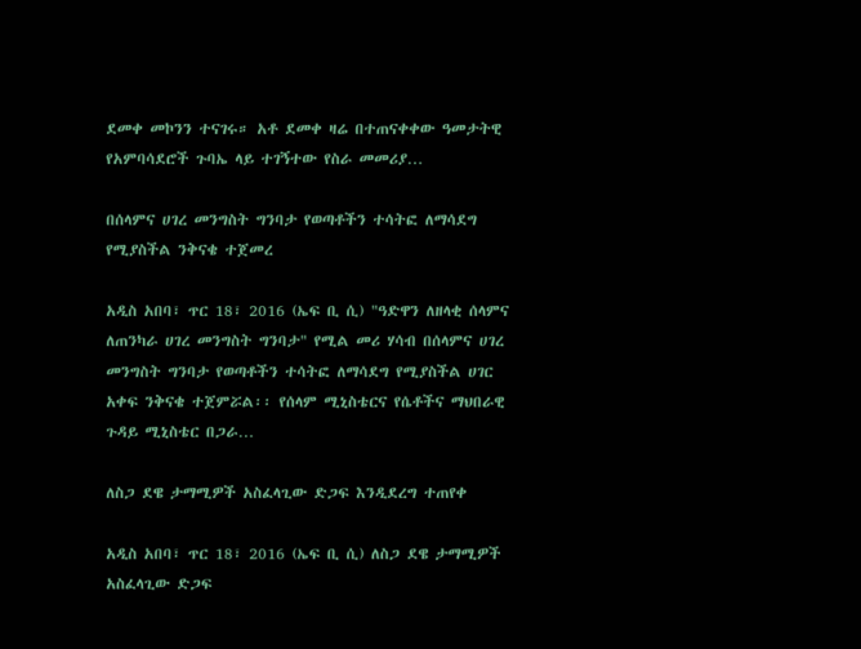ደመቀ መኮንን ተናገሩ። አቶ ደመቀ ዛሬ በተጠናቀቀው ዓመታትዊ የአምባሳደሮች ጉባኤ ላይ ተገኝተው የስራ መመሪያ…

በሰላምና ሀገረ መንግስት ግንባታ የወጣቶችን ተሳትፎ ለማሳደግ የሚያስችል ንቅናቄ ተጀመረ

አዲስ አበባ፣ ጥር 18፣ 2016 (ኤፍ ቢ ሲ) "ዓድዋን ለዘላቂ ሰላምና ለጠንካራ ሀገረ መንግስት ግንባታ" የሚል መሪ ሃሳብ በሰላምና ሀገረ መንግስት ግንባታ የወጣቶችን ተሳትፎ ለማሳደግ የሚያስችል ሀገር አቀፍ ንቅናቄ ተጀምሯል፡፡ የሰላም ሚኒስቴርና የሴቶችና ማህበራዊ ጉዳይ ሚኒስቴር በጋራ…

ለስጋ ደዌ ታማሚዎች አስፈላጊው ድጋፍ እንዲደረግ ተጠየቀ

አዲስ አበባ፣ ጥር 18፣ 2016 (ኤፍ ቢ ሲ) ለስጋ ደዌ ታማሚዎች አስፈላጊው ድጋፍ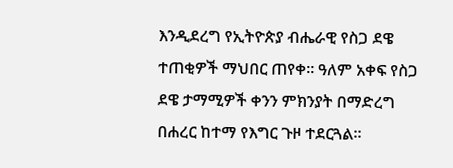እንዲደረግ የኢትዮጵያ ብሔራዊ የስጋ ደዌ ተጠቂዎች ማህበር ጠየቀ። ዓለም አቀፍ የስጋ ደዌ ታማሚዎች ቀንን ምክንያት በማድረግ በሐረር ከተማ የእግር ጉዞ ተደርጓል።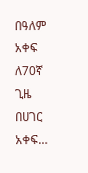በዓለም አቀፍ ለ70ኛ ጊዜ በሀገር አቀፍ…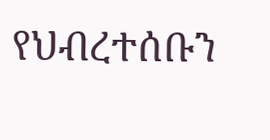የህብረተሰቡን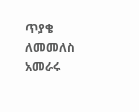ጥያቄ ለመመለስ አመራሩ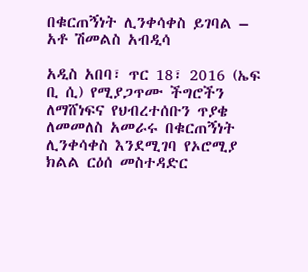በቁርጠኝነት ሊንቀሳቀስ ይገባል – አቶ ሽመልስ አብዲሳ

አዲስ አበባ፣ ጥር 18፣ 2016 (ኤፍ ቢ ሲ) የሚያጋጥሙ ችግሮችን ለማሸነፍና የህብረተሰቡን ጥያቄ ለመመለስ አመራሩ በቁርጠኝነት ሊንቀሳቀስ እንደሚገባ የኦሮሚያ ክልል ርዕሰ መስተዳድር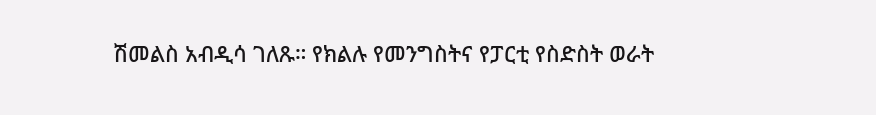ሽመልስ አብዲሳ ገለጹ። የክልሉ የመንግስትና የፓርቲ የስድስት ወራት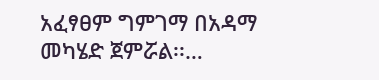አፈፃፀም ግምገማ በአዳማ መካሄድ ጀምሯል፡፡…